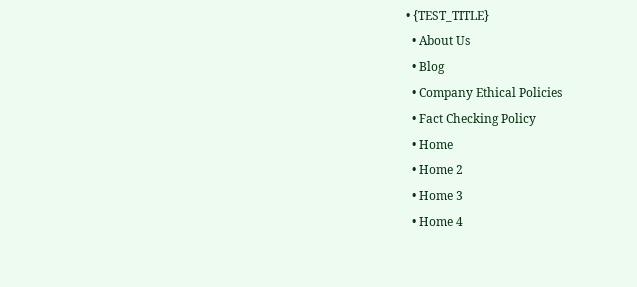• {TEST_TITLE}
  • About Us
  • Blog
  • Company Ethical Policies
  • Fact Checking Policy
  • Home
  • Home 2
  • Home 3
  • Home 4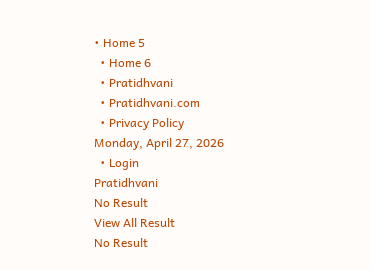• Home 5
  • Home 6
  • Pratidhvani
  • Pratidhvani.com
  • Privacy Policy
Monday, April 27, 2026
  • Login
Pratidhvani
No Result
View All Result
No Result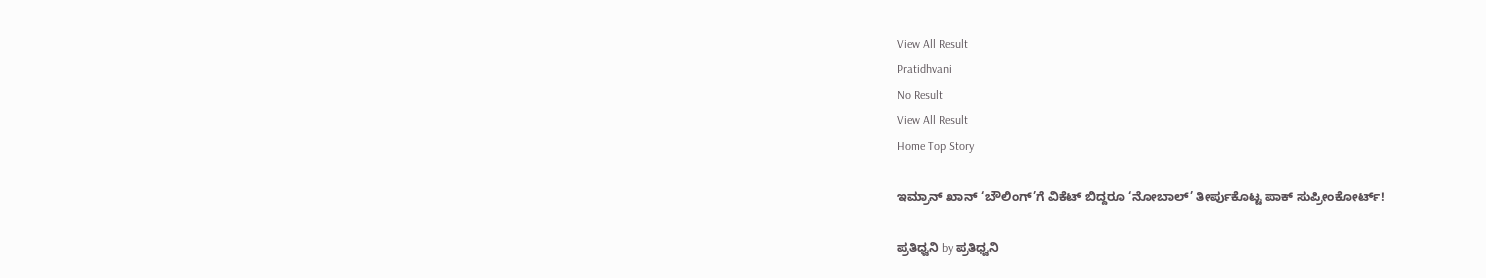View All Result
Pratidhvani
No Result
View All Result
Home Top Story

ಇಮ್ರಾನ್ ಖಾನ್ ‘ಬೌಲಿಂಗ್’ಗೆ ವಿಕೆಟ್ ಬಿದ್ದರೂ ‘ನೋಬಾಲ್’ ತೀರ್ಪುಕೊಟ್ಟ ಪಾಕ್ ಸುಪ್ರೀಂಕೋರ್ಟ್!

ಪ್ರತಿಧ್ವನಿ by ಪ್ರತಿಧ್ವನಿ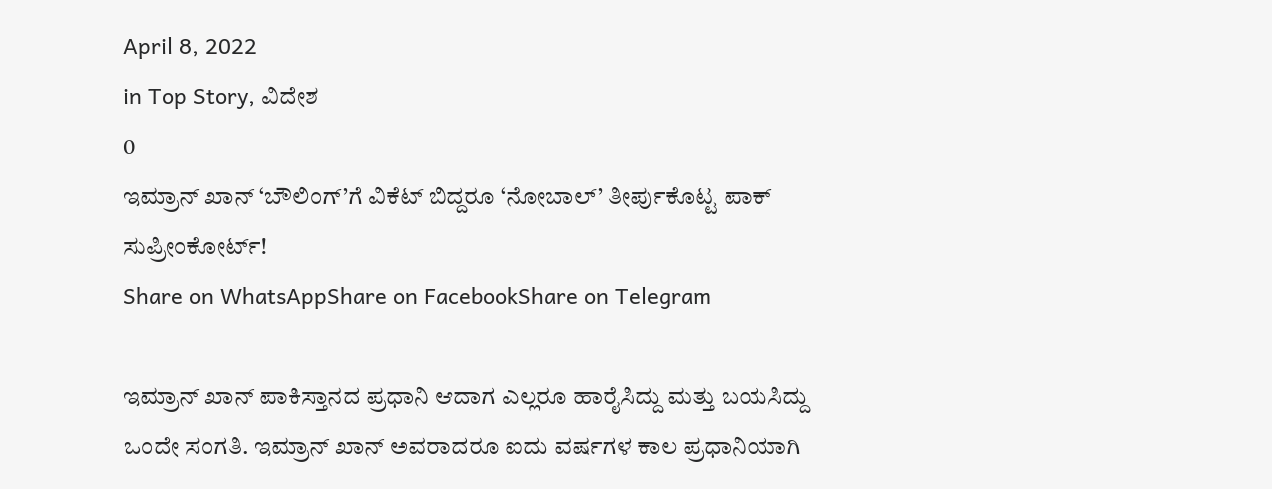April 8, 2022
in Top Story, ವಿದೇಶ
0
ಇಮ್ರಾನ್ ಖಾನ್ ‘ಬೌಲಿಂಗ್’ಗೆ ವಿಕೆಟ್ ಬಿದ್ದರೂ ‘ನೋಬಾಲ್’ ತೀರ್ಪುಕೊಟ್ಟ ಪಾಕ್ ಸುಪ್ರೀಂಕೋರ್ಟ್!
Share on WhatsAppShare on FacebookShare on Telegram

ಇಮ್ರಾನ್ ಖಾನ್ ಪಾಕಿಸ್ತಾನದ ಪ್ರಧಾನಿ ಆದಾಗ ಎಲ್ಲರೂ ಹಾರೈಸಿದ್ದು ಮತ್ತು ಬಯಸಿದ್ದು ಒಂದೇ ಸಂಗತಿ. ಇಮ್ರಾನ್ ಖಾನ್ ಅವರಾದರೂ ಐದು ವರ್ಷಗಳ ಕಾಲ ಪ್ರಧಾನಿಯಾಗಿ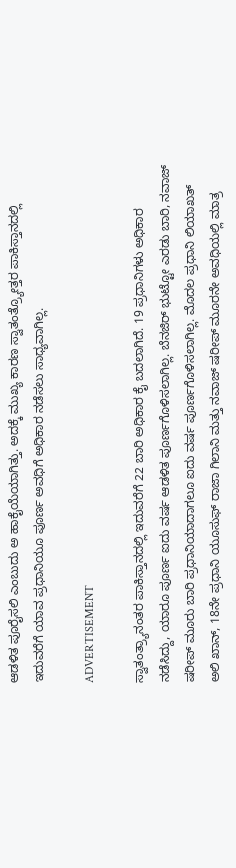ಆಡಳಿತ ಪೂರೈಸಲಿ ಎಂಬುದು ಅ ಹಾಕೈಯೆಯಾಗಿತ್ತು. ಅದಕ್ಕೆ ಮುಖ್ಯ ಕಾರಣ ಸ್ವಾತಂತ್ರ್ಯೋತ್ತರ ಪಾಕಿಸ್ತಾನದಲ್ಲಿ ಇದುವರೆಗೆ ಯಾವ ಪ್ರಧಾನಿಯೂ ಪೂರ್ಣ ಅವಧಿಗೆ ಅಧಿಕಾರ ನಡೆಸಲು ಸಾಧ್ಯವಾಗಿಲ್ಲ.

ADVERTISEMENT

ಸ್ವಾತಂತ್ರ್ಯಾನಂತರ ಪಾಕಿಸ್ತಾನದಲ್ಲಿ ಇದುವರೆಗೆ 22 ಬಾರಿ ಅಧಿಕಾರ ಕೈ ಬದಲಾಗಿದೆ. 19 ಪ್ರಧಾನಿಗಳು ಅಧಿಕಾರ ನಡೆಸಿದ್ದು, ಯಾರೂ ಪೂರ್ಣ ಐದು ವರ್ಷ ಆಡಳಿತ ಪೂರ್ಣಗೊಳಿಸಲಾಗಿಲ್ಲ. ಬೆನಜಿರ್ ಭುಟ್ಟೋ ಎರಡು ಬಾರಿ, ನವಾಜ್ ಷರೀಪ್ ಮೂರು ಬಾರಿ ಪ್ರಧಾನಿಯಾದಾಗಲೂ ಐದು ವರ್ಷ ಪೂರ್ಣಗೊಳಿಸಲಾಗಿಲ್ಲ. ಮೊದಲ ಪ್ರಧಾನಿ ಲಿಯಾಖತ್ ಅಲಿ ಖಾನ್, 18ನೇ ಪ್ರಧಾನಿ ಯೂಸುಫ್ ರಾಜಾ ಗಿಲಾನಿ ಮತ್ತು ನವಾಜ್ ಷರೀಪ್ ಮೂರನೇ ಅವಧಿಯಲ್ಲಿ ಮಾತ್ರ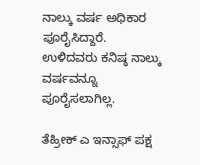ನಾಲ್ಕು ವರ್ಷ ಅಧಿಕಾರ ಪೂರೈಸಿದ್ದಾರೆ. ಉಳಿದವರು ಕನಿಷ್ಠ ನಾಲ್ಕು ವರ್ಷವನ್ನೂ ಪೂರೈಸಲಾಗಿಲ್ಲ.

ತೆಹ್ರೀಕ್ ಎ ಇನ್ಸಾಫ್ ಪಕ್ಷ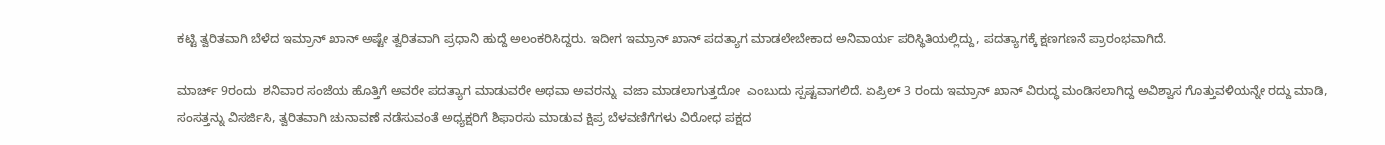ಕಟ್ಟಿ ತ್ವರಿತವಾಗಿ ಬೆಳೆದ ಇಮ್ರಾನ್ ಖಾನ್ ಅಷ್ಟೇ ತ್ವರಿತವಾಗಿ ಪ್ರಧಾನಿ ಹುದ್ದೆ ಅಲಂಕರಿಸಿದ್ದರು. ಇದೀಗ ಇಮ್ರಾನ್ ಖಾನ್ ಪದತ್ಯಾಗ ಮಾಡಲೇಬೇಕಾದ ಅನಿವಾರ್ಯ ಪರಿಸ್ಥಿತಿಯಲ್ಲಿದ್ದು, ಪದತ್ಯಾಗಕ್ಕೆ ಕ್ಷಣಗಣನೆ ಪ್ರಾರಂಭವಾಗಿದೆ.

ಮಾರ್ಚ್ 9ರಂದು  ಶನಿವಾರ ಸಂಜೆಯ ಹೊತ್ತಿಗೆ ಅವರೇ ಪದತ್ಯಾಗ ಮಾಡುವರೇ ಅಥವಾ ಅವರನ್ನು  ವಜಾ ಮಾಡಲಾಗುತ್ತದೋ  ಎಂಬುದು ಸ್ಪಷ್ಟವಾಗಲಿದೆ. ಏಪ್ರಿಲ್ 3 ರಂದು ಇಮ್ರಾನ್ ಖಾನ್ ವಿರುದ್ಧ ಮಂಡಿಸಲಾಗಿದ್ದ ಅವಿಶ್ವಾಸ ಗೊತ್ತುವಳಿಯನ್ನೇ ರದ್ದು ಮಾಡಿ, ಸಂಸತ್ತನ್ನು ವಿಸರ್ಜಿಸಿ, ತ್ವರಿತವಾಗಿ ಚುನಾವಣೆ ನಡೆಸುವಂತೆ ಅಧ್ಯಕ್ಷರಿಗೆ ಶಿಫಾರಸು ಮಾಡುವ ಕ್ಷಿಪ್ರ ಬೆಳವಣಿಗೆಗಳು ವಿರೋಧ ಪಕ್ಷದ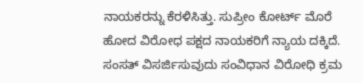ನಾಯಕರನ್ನು ಕೆರಳಿಸಿತ್ತು. ಸುಪ್ರೀಂ ಕೋರ್ಟ್ ಮೊರೆ ಹೋದ ವಿರೋಧ ಪಕ್ಷದ ನಾಯಕರಿಗೆ ನ್ಯಾಯ ದಕ್ಕಿದೆ. ಸಂಸತ್ ವಿಸರ್ಜಿಸುವುದು ಸಂವಿಧಾನ ವಿರೋಧಿ ಕ್ರಮ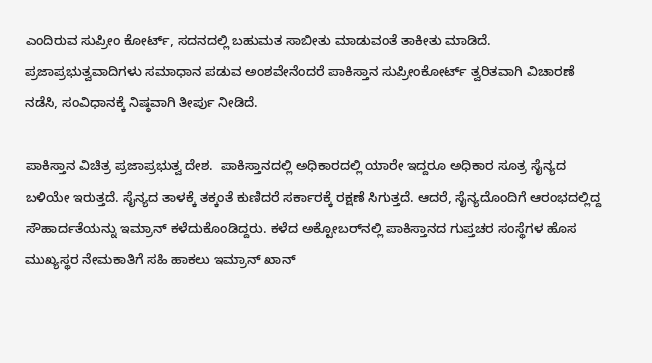ಎಂದಿರುವ ಸುಪ್ರೀಂ ಕೋರ್ಟ್, ಸದನದಲ್ಲಿ ಬಹುಮತ ಸಾಬೀತು ಮಾಡುವಂತೆ ತಾಕೀತು ಮಾಡಿದೆ. ಪ್ರಜಾಪ್ರಭುತ್ವವಾದಿಗಳು ಸಮಾಧಾನ ಪಡುವ ಅಂಶವೇನೆಂದರೆ ಪಾಕಿಸ್ತಾನ ಸುಪ್ರೀಂಕೋರ್ಟ್ ತ್ವರಿತವಾಗಿ ವಿಚಾರಣೆ ನಡೆಸಿ, ಸಂವಿಧಾನಕ್ಕೆ ನಿಷ್ಠವಾಗಿ ತೀರ್ಪು ನೀಡಿದೆ.

ಪಾಕಿಸ್ತಾನ ವಿಚಿತ್ರ ಪ್ರಜಾಪ್ರಭುತ್ವ ದೇಶ.  ಪಾಕಿಸ್ತಾನದಲ್ಲಿ ಅಧಿಕಾರದಲ್ಲಿ ಯಾರೇ ಇದ್ದರೂ ಅಧಿಕಾರ ಸೂತ್ರ ಸೈನ್ಯದ ಬಳಿಯೇ ಇರುತ್ತದೆ. ಸೈನ್ಯದ ತಾಳಕ್ಕೆ ತಕ್ಕಂತೆ ಕುಣಿದರೆ ಸರ್ಕಾರಕ್ಕೆ ರಕ್ಷಣೆ ಸಿಗುತ್ತದೆ. ಆದರೆ, ಸೈನ್ಯದೊಂದಿಗೆ ಆರಂಭದಲ್ಲಿದ್ದ ಸೌಹಾರ್ದತೆಯನ್ನು ಇಮ್ರಾನ್ ಕಳೆದುಕೊಂಡಿದ್ದರು. ಕಳೆದ ಅಕ್ಟೋಬರ್‌ನಲ್ಲಿ ಪಾಕಿಸ್ತಾನದ ಗುಪ್ತಚರ ಸಂಸ್ಥೆಗಳ ಹೊಸ ಮುಖ್ಯಸ್ಥರ ನೇಮಕಾತಿಗೆ ಸಹಿ ಹಾಕಲು ಇಮ್ರಾನ್ ಖಾನ್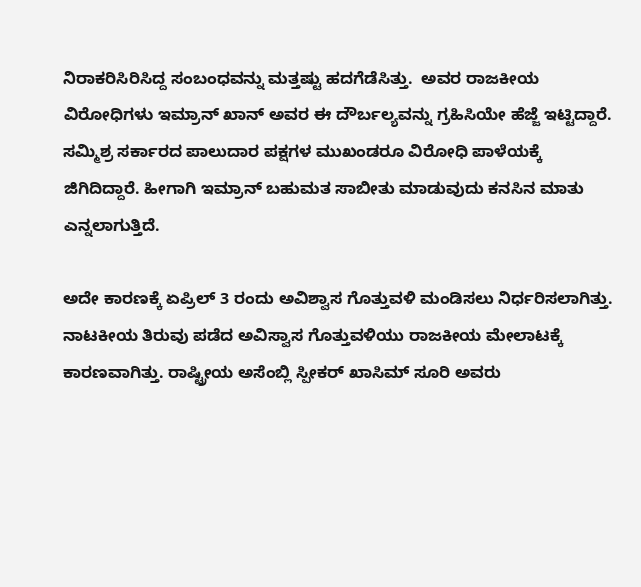ನಿರಾಕರಿಸಿರಿಸಿದ್ದ ಸಂಬಂಧವನ್ನು ಮತ್ತಷ್ಟು ಹದಗೆಡೆಸಿತ್ತು.  ಅವರ ರಾಜಕೀಯ ವಿರೋಧಿಗಳು ಇಮ್ರಾನ್ ಖಾನ್ ಅವರ ಈ ದೌರ್ಬಲ್ಯವನ್ನು ಗ್ರಹಿಸಿಯೇ ಹೆಜ್ಜೆ ಇಟ್ಟಿದ್ದಾರೆ. ಸಮ್ಮಿಶ್ರ ಸರ್ಕಾರದ ಪಾಲುದಾರ ಪಕ್ಷಗಳ ಮುಖಂಡರೂ ವಿರೋಧಿ ಪಾಳೆಯಕ್ಕೆ  ಜಿಗಿದಿದ್ದಾರೆ. ಹೀಗಾಗಿ ಇಮ್ರಾನ್ ಬಹುಮತ ಸಾಬೀತು ಮಾಡುವುದು ಕನಸಿನ ಮಾತು ಎನ್ನಲಾಗುತ್ತಿದೆ.

ಅದೇ ಕಾರಣಕ್ಕೆ ಏಪ್ರಿಲ್ 3 ರಂದು ಅವಿಶ್ವಾಸ ಗೊತ್ತುವಳಿ ಮಂಡಿಸಲು ನಿರ್ಧರಿಸಲಾಗಿತ್ತು.  ನಾಟಕೀಯ ತಿರುವು ಪಡೆದ ಅವಿಸ್ವಾಸ ಗೊತ್ತುವಳಿಯು ರಾಜಕೀಯ ಮೇಲಾಟಕ್ಕೆ ಕಾರಣವಾಗಿತ್ತು. ರಾಷ್ಟ್ರೀಯ ಅಸೆಂಬ್ಲಿ ಸ್ಪೀಕರ್ ಖಾಸಿಮ್ ಸೂರಿ ಅವರು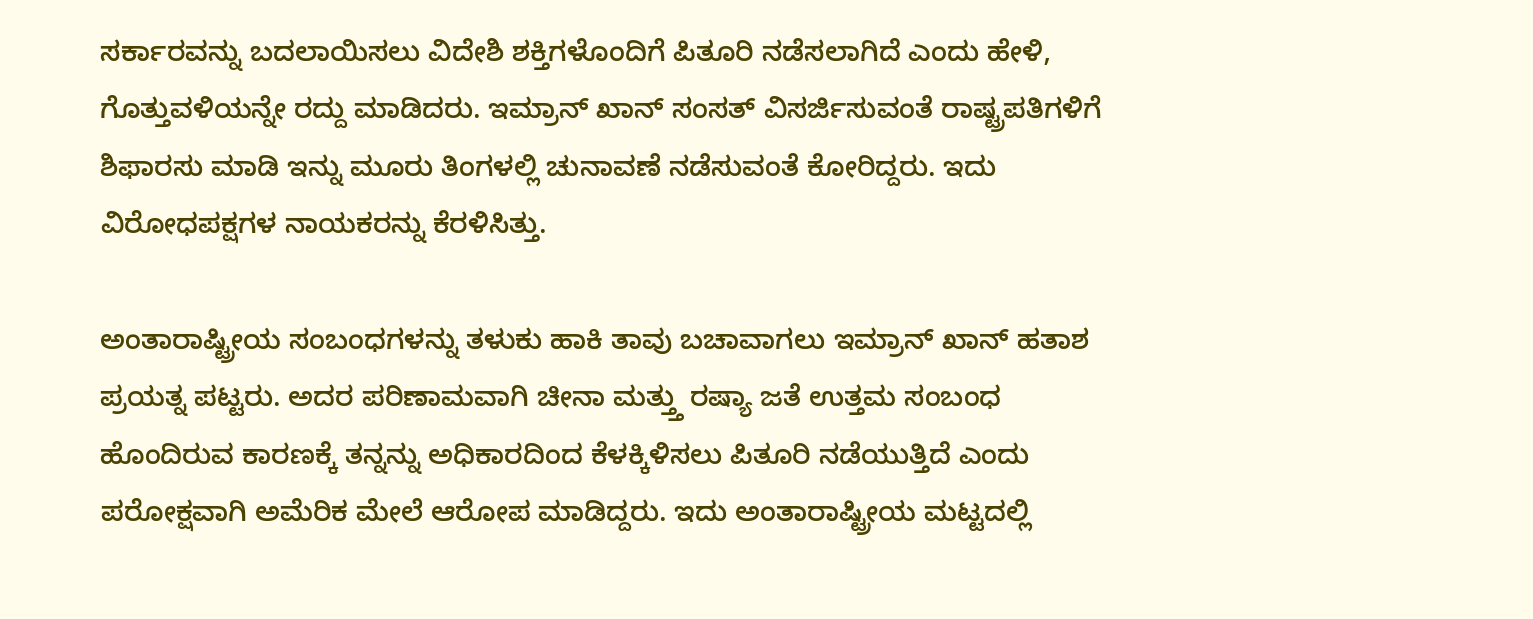ಸರ್ಕಾರವನ್ನು ಬದಲಾಯಿಸಲು ವಿದೇಶಿ ಶಕ್ತಿಗಳೊಂದಿಗೆ ಪಿತೂರಿ ನಡೆಸಲಾಗಿದೆ ಎಂದು ಹೇಳಿ, ಗೊತ್ತುವಳಿಯನ್ನೇ ರದ್ದು ಮಾಡಿದರು. ಇಮ್ರಾನ್ ಖಾನ್ ಸಂಸತ್ ವಿಸರ್ಜಿಸುವಂತೆ ರಾಷ್ಟ್ರಪತಿಗಳಿಗೆ ಶಿಫಾರಸು ಮಾಡಿ ಇನ್ನು ಮೂರು ತಿಂಗಳಲ್ಲಿ ಚುನಾವಣೆ ನಡೆಸುವಂತೆ ಕೋರಿದ್ದರು. ಇದು ವಿರೋಧಪಕ್ಷಗಳ ನಾಯಕರನ್ನು ಕೆರಳಿಸಿತ್ತು.

ಅಂತಾರಾಷ್ಟ್ರೀಯ ಸಂಬಂಧಗಳನ್ನು ತಳುಕು ಹಾಕಿ ತಾವು ಬಚಾವಾಗಲು ಇಮ್ರಾನ್ ಖಾನ್ ಹತಾಶ ಪ್ರಯತ್ನ ಪಟ್ಟರು. ಅದರ ಪರಿಣಾಮವಾಗಿ ಚೀನಾ ಮತ್ತ್ತು ರಷ್ಯಾ ಜತೆ ಉತ್ತಮ ಸಂಬಂಧ ಹೊಂದಿರುವ ಕಾರಣಕ್ಕೆ ತನ್ನನ್ನು ಅಧಿಕಾರದಿಂದ ಕೆಳಕ್ಕಿಳಿಸಲು ಪಿತೂರಿ ನಡೆಯುತ್ತಿದೆ ಎಂದು   ಪರೋಕ್ಷವಾಗಿ ಅಮೆರಿಕ ಮೇಲೆ ಆರೋಪ ಮಾಡಿದ್ದರು. ಇದು ಅಂತಾರಾಷ್ಟ್ರೀಯ ಮಟ್ಟದಲ್ಲಿ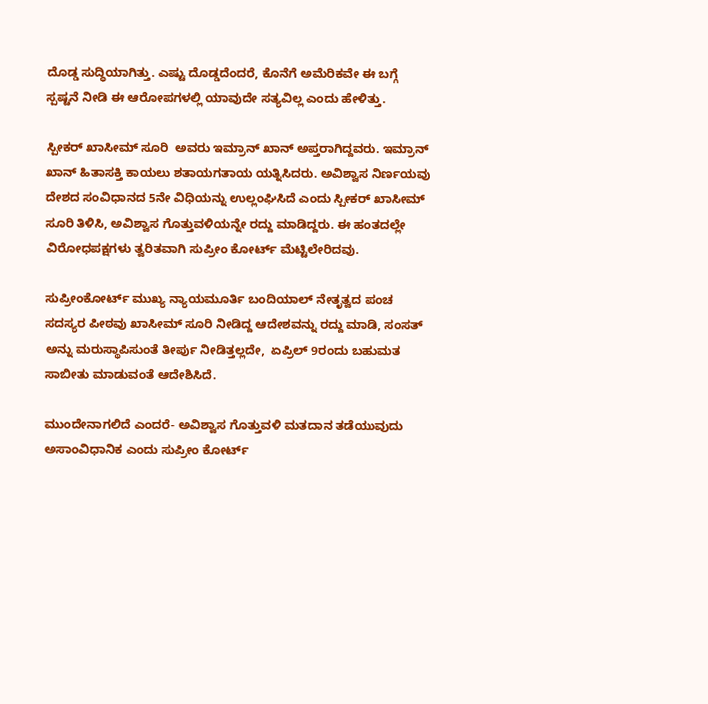ದೊಡ್ಡ ಸುದ್ಧಿಯಾಗಿತ್ತು. ಎಷ್ಟು ದೊಡ್ಡದೆಂದರೆ, ಕೊನೆಗೆ ಅಮೆರಿಕವೇ ಈ ಬಗ್ಗೆ ಸ್ಪಷ್ಟನೆ ನೀಡಿ ಈ ಆರೋಪಗಳಲ್ಲಿ ಯಾವುದೇ ಸತ್ಯವಿಲ್ಲ ಎಂದು ಹೇಳಿತ್ತು.

ಸ್ಪೀಕರ್ ಖಾಸೀಮ್ ಸೂರಿ  ಅವರು ಇಮ್ರಾನ್ ಖಾನ್ ಅಪ್ತರಾಗಿದ್ದವರು. ಇಮ್ರಾನ್ ಖಾನ್ ಹಿತಾಸಕ್ತಿ ಕಾಯಲು ಶತಾಯಗತಾಯ ಯತ್ನಿಸಿದರು. ಅವಿಶ್ವಾಸ ನಿರ್ಣಯವು ದೇಶದ ಸಂವಿಧಾನದ 5ನೇ ವಿಧಿಯನ್ನು ಉಲ್ಲಂಘಿಸಿದೆ ಎಂದು ಸ್ಪೀಕರ್ ಖಾಸೀಮ್ ಸೂರಿ ತಿಳಿಸಿ, ಅವಿಶ್ವಾಸ ಗೊತ್ತುವಳಿಯನ್ನೇ ರದ್ದು ಮಾಡಿದ್ದರು. ಈ ಹಂತದಲ್ಲೇ ವಿರೋಧಪಕ್ಷಗಳು ತ್ವರಿತವಾಗಿ ಸುಪ್ರೀಂ ಕೋರ್ಟ್ ಮೆಟ್ಟಿಲೇರಿದವು.

ಸುಪ್ರೀಂಕೋರ್ಟ್ ಮುಖ್ಯ ನ್ಯಾಯಮೂರ್ತಿ ಬಂದಿಯಾಲ್ ನೇತೃತ್ವದ ಪಂಚ ಸದಸ್ಯರ ಪೀಠವು ಖಾಸೀಮ್ ಸೂರಿ ನೀಡಿದ್ದ ಆದೇಶವನ್ನು ರದ್ದು ಮಾಡಿ, ಸಂಸತ್ ಅನ್ನು ಮರುಸ್ಥಾಪಿಸುಂತೆ ತೀರ್ಪು ನೀಡಿತ್ತಲ್ಲದೇ,  ಏಪ್ರಿಲ್ 9ರಂದು ಬಹುಮತ ಸಾಬೀತು ಮಾಡುವಂತೆ ಆದೇಶಿಸಿದೆ.

ಮುಂದೇನಾಗಲಿದೆ ಎಂದರೆ- ಅವಿಶ್ವಾಸ ಗೊತ್ತುವಳಿ ಮತದಾನ ತಡೆಯುವುದು ಅಸಾಂವಿಧಾನಿಕ ಎಂದು ಸುಪ್ರೀಂ ಕೋರ್ಟ್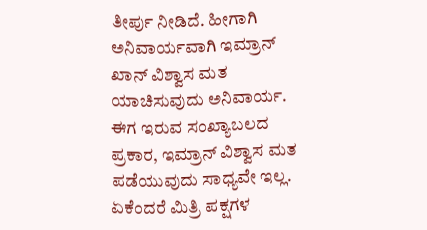ತೀರ್ಪು ನೀಡಿದೆ. ಹೀಗಾಗಿ ಅನಿವಾರ್ಯವಾಗಿ ಇಮ್ರಾನ್ ಖಾನ್ ವಿಶ್ವಾಸ ಮತ ಯಾಚಿಸುವುದು ಅನಿವಾರ್ಯ. ಈಗ ಇರುವ ಸಂಖ್ಯಾಬಲದ ಪ್ರಕಾರ, ಇಮ್ರಾನ್ ವಿಶ್ವಾಸ ಮತ ಪಡೆಯುವುದು ಸಾಧ್ಯವೇ ಇಲ್ಲ. ಏಕೆಂದರೆ ಮಿತ್ರಿ ಪಕ್ಷಗಳ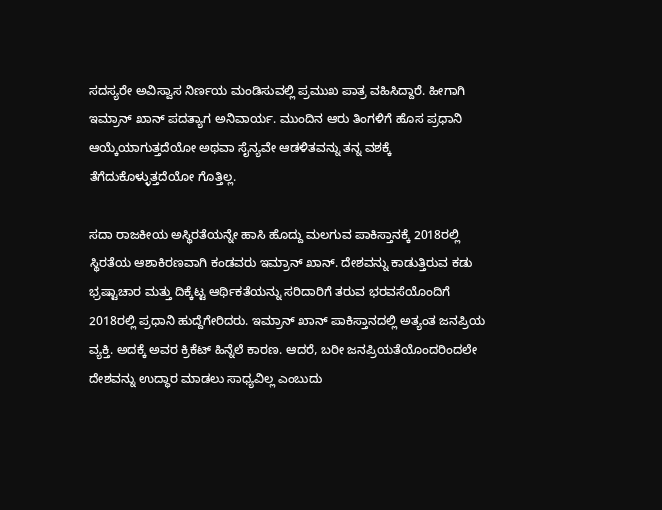ಸದಸ್ಯರೇ ಅವಿಸ್ವಾಸ ನಿರ್ಣಯ ಮಂಡಿಸುವಲ್ಲಿ ಪ್ರಮುಖ ಪಾತ್ರ ವಹಿಸಿದ್ದಾರೆ. ಹೀಗಾಗಿ ಇಮ್ರಾನ್ ಖಾನ್ ಪದತ್ಯಾಗ ಅನಿವಾರ್ಯ. ಮುಂದಿನ ಆರು ತಿಂಗಳಿಗೆ ಹೊಸ ಪ್ರಧಾನಿ ಆಯ್ಕೆಯಾಗುತ್ತದೆಯೋ ಅಥವಾ ಸೈನ್ಯವೇ ಆಡಳಿತವನ್ನು ತನ್ನ ವಶಕ್ಕೆ ತೆಗೆದುಕೊಳ್ಳುತ್ತದೆಯೋ ಗೊತ್ತಿಲ್ಲ.

ಸದಾ ರಾಜಕೀಯ ಅಸ್ಥಿರತೆಯನ್ನೇ ಹಾಸಿ ಹೊದ್ದು ಮಲಗುವ ಪಾಕಿಸ್ತಾನಕ್ಕೆ 2018ರಲ್ಲಿ ಸ್ಥಿರತೆಯ ಆಶಾಕಿರಣವಾಗಿ ಕಂಡವರು ಇಮ್ರಾನ್ ಖಾನ್. ದೇಶವನ್ನು ಕಾಡುತ್ತಿರುವ ಕಡು ಭ್ರಷ್ಟಾಚಾರ ಮತ್ತು ದಿಕ್ಕೆಟ್ಟ ಆರ್ಥಿಕತೆಯನ್ನು ಸರಿದಾರಿಗೆ ತರುವ ಭರವಸೆಯೊಂದಿಗೆ 2018ರಲ್ಲಿ ಪ್ರಧಾನಿ ಹುದ್ದೆಗೇರಿದರು. ಇಮ್ರಾನ್ ಖಾನ್ ಪಾಕಿಸ್ತಾನದಲ್ಲಿ ಅತ್ಯಂತ ಜನಪ್ರಿಯ ವ್ಯಕ್ತಿ. ಅದಕ್ಕೆ ಅವರ ಕ್ರಿಕೆಟ್ ಹಿನ್ನೆಲೆ ಕಾರಣ. ಆದರೆ, ಬರೀ ಜನಪ್ರಿಯತೆಯೊಂದರಿಂದಲೇ ದೇಶವನ್ನು ಉದ್ಧಾರ ಮಾಡಲು ಸಾಧ್ಯವಿಲ್ಲ ಎಂಬುದು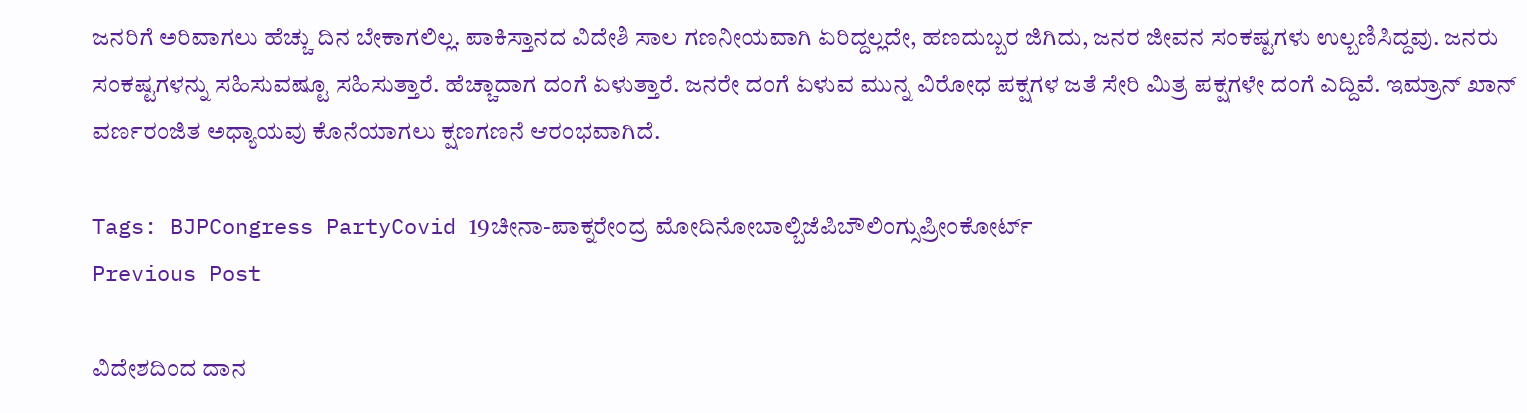ಜನರಿಗೆ ಅರಿವಾಗಲು ಹೆಚ್ಚು ದಿನ ಬೇಕಾಗಲಿಲ್ಲ. ಪಾಕಿಸ್ತಾನದ ವಿದೇಶಿ ಸಾಲ ಗಣನೀಯವಾಗಿ ಏರಿದ್ದಲ್ಲದೇ, ಹಣದುಬ್ಬರ ಜಿಗಿದು, ಜನರ ಜೀವನ ಸಂಕಷ್ಟಗಳು ಉಲ್ಬಣಿಸಿದ್ದವು. ಜನರು ಸಂಕಷ್ಟಗಳನ್ನು ಸಹಿಸುವಷ್ಟೂ ಸಹಿಸುತ್ತಾರೆ. ಹೆಚ್ಚಾದಾಗ ದಂಗೆ ಏಳುತ್ತಾರೆ. ಜನರೇ ದಂಗೆ ಏಳುವ ಮುನ್ನ ವಿರೋಧ ಪಕ್ಷಗಳ ಜತೆ ಸೇರಿ ಮಿತ್ರ ಪಕ್ಷಗಳೇ ದಂಗೆ ಎದ್ದಿವೆ. ಇಮ್ರಾನ್ ಖಾನ್ ವರ್ಣರಂಜಿತ ಅಧ್ಯಾಯವು ಕೊನೆಯಾಗಲು ಕ್ಷಣಗಣನೆ ಆರಂಭವಾಗಿದೆ.

Tags: BJPCongress PartyCovid 19ಚೀನಾ-ಪಾಕ್ನರೇಂದ್ರ ಮೋದಿನೋಬಾಲ್ಬಿಜೆಪಿಬೌಲಿಂಗ್ಸುಪ್ರೀಂಕೋರ್ಟ್
Previous Post

ವಿದೇಶದಿಂದ ದಾನ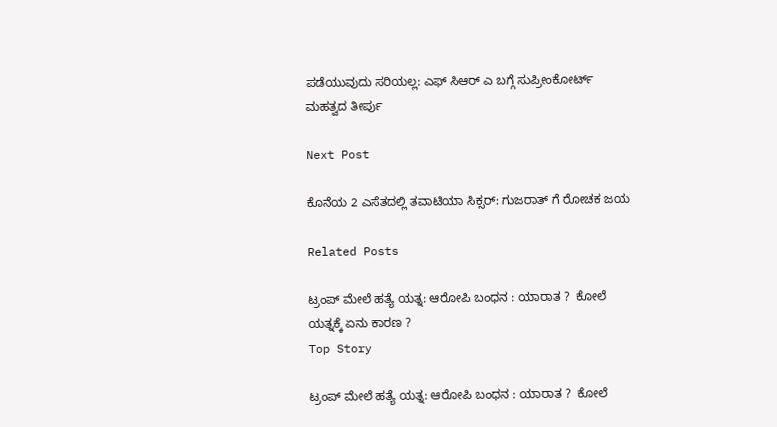ಪಡೆಯುವುದು ಸರಿಯಲ್ಲ: ಎಫ್‌ ಸಿಆರ್‌ ಎ ಬಗ್ಗೆ ಸುಪ್ರೀಂಕೋರ್ಟ್‌ ಮಹತ್ವದ ತೀರ್ಪು

Next Post

ಕೊನೆಯ 2 ಎಸೆತದಲ್ಲಿ ತವಾಟಿಯಾ ಸಿಕ್ಸರ್: ಗುಜರಾತ್ ಗೆ ರೋಚಕ ಜಯ

Related Posts

ಟ್ರಂಪ್ ಮೇಲೆ ಹತ್ಯೆ ಯತ್ನ: ಆರೋಪಿ ಬಂಧನ : ಯಾರಾತ ?  ಕೋಲೆ ಯತ್ನಕ್ಕೆ ಏನು ಕಾರಣ ?
Top Story

ಟ್ರಂಪ್ ಮೇಲೆ ಹತ್ಯೆ ಯತ್ನ: ಆರೋಪಿ ಬಂಧನ : ಯಾರಾತ ?  ಕೋಲೆ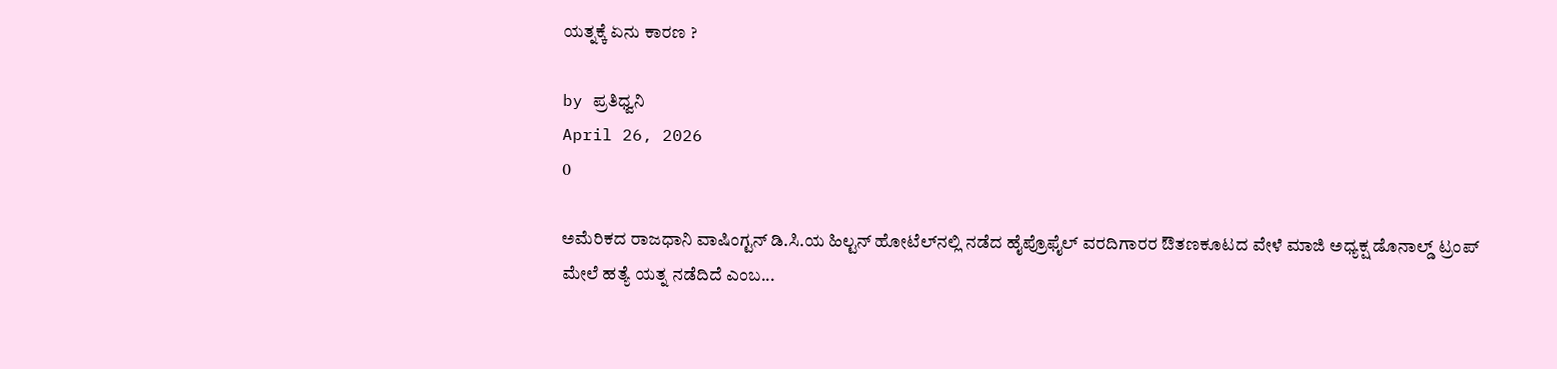ಯತ್ನಕ್ಕೆ ಏನು ಕಾರಣ ?

by ಪ್ರತಿಧ್ವನಿ
April 26, 2026
0

ಅಮೆರಿಕದ ರಾಜಧಾನಿ ವಾಷಿಂಗ್ಟನ್ ಡಿ.ಸಿ.ಯ ಹಿಲ್ಟನ್ ಹೋಟೆಲ್‌ನಲ್ಲಿ ನಡೆದ ಹೈಪ್ರೊಫೈಲ್ ವರದಿಗಾರರ ಔತಣಕೂಟದ ವೇಳೆ ಮಾಜಿ ಅಧ್ಯಕ್ಷ ಡೊನಾಲ್ಡ್ ಟ್ರಂಪ್ ಮೇಲೆ ಹತ್ಯೆ ಯತ್ನ ನಡೆದಿದೆ ಎಂಬ...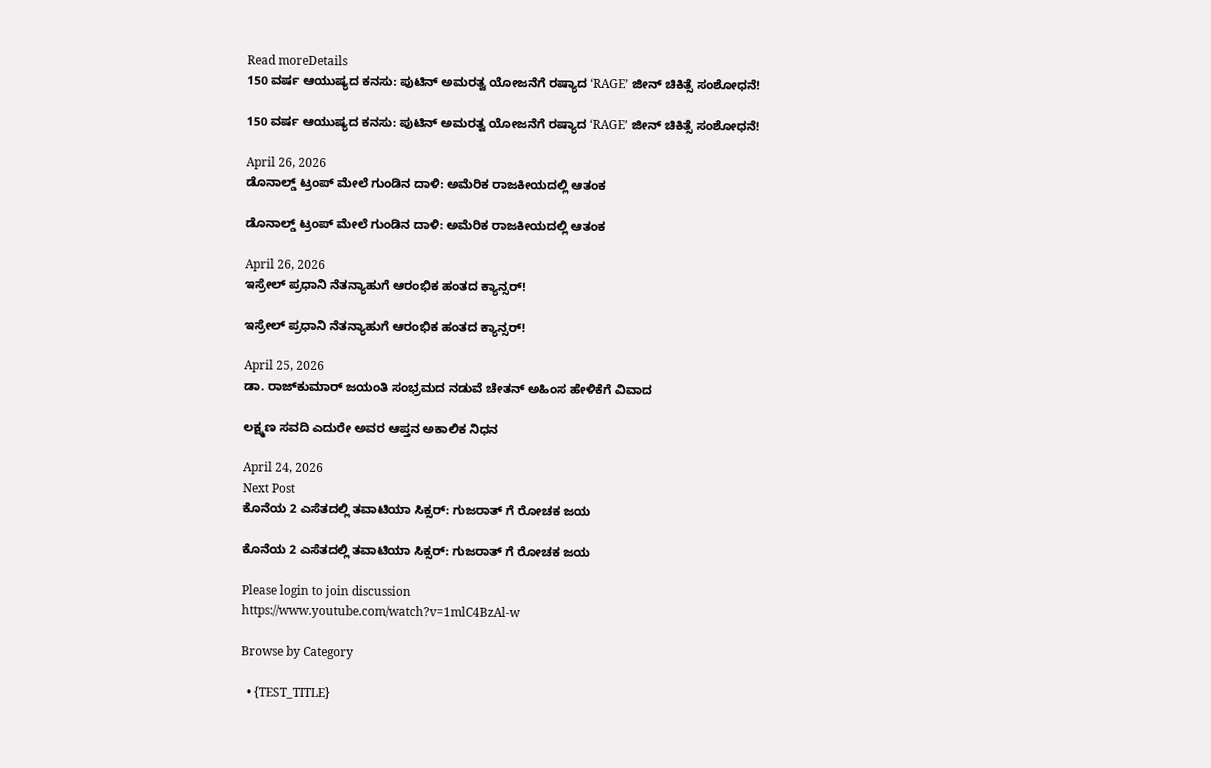Read moreDetails
150 ವರ್ಷ ಆಯುಷ್ಯದ ಕನಸು: ಪುಟಿನ್ ಅಮರತ್ವ ಯೋಜನೆಗೆ ರಷ್ಯಾದ ‘RAGE’ ಜೀನ್ ಚಿಕಿತ್ಸೆ ಸಂಶೋಧನೆ!

150 ವರ್ಷ ಆಯುಷ್ಯದ ಕನಸು: ಪುಟಿನ್ ಅಮರತ್ವ ಯೋಜನೆಗೆ ರಷ್ಯಾದ ‘RAGE’ ಜೀನ್ ಚಿಕಿತ್ಸೆ ಸಂಶೋಧನೆ!

April 26, 2026
ಡೊನಾಲ್ಡ್ ಟ್ರಂಪ್ ಮೇಲೆ ಗುಂಡಿನ ದಾಳಿ: ಅಮೆರಿಕ ರಾಜಕೀಯದಲ್ಲಿ ಆತಂಕ

ಡೊನಾಲ್ಡ್ ಟ್ರಂಪ್ ಮೇಲೆ ಗುಂಡಿನ ದಾಳಿ: ಅಮೆರಿಕ ರಾಜಕೀಯದಲ್ಲಿ ಆತಂಕ

April 26, 2026
ಇಸ್ರೇಲ್ ಪ್ರಧಾನಿ ನೆತನ್ಯಾಹುಗೆ ಆರಂಭಿಕ ಹಂತದ ಕ್ಯಾನ್ಸರ್!

ಇಸ್ರೇಲ್ ಪ್ರಧಾನಿ ನೆತನ್ಯಾಹುಗೆ ಆರಂಭಿಕ ಹಂತದ ಕ್ಯಾನ್ಸರ್!

April 25, 2026
ಡಾ. ರಾಜ್‌ಕುಮಾರ್ ಜಯಂತಿ ಸಂಭ್ರಮದ ನಡುವೆ ಚೇತನ್ ಅಹಿಂಸ ಹೇಳಿಕೆಗೆ ವಿವಾದ

ಲಕ್ಷ್ಮಣ ಸವದಿ ಎದುರೇ ಅವರ ಆಪ್ತನ ಅಕಾಲಿಕ ನಿಧನ

April 24, 2026
Next Post
ಕೊನೆಯ 2 ಎಸೆತದಲ್ಲಿ ತವಾಟಿಯಾ ಸಿಕ್ಸರ್: ಗುಜರಾತ್ ಗೆ ರೋಚಕ ಜಯ

ಕೊನೆಯ 2 ಎಸೆತದಲ್ಲಿ ತವಾಟಿಯಾ ಸಿಕ್ಸರ್: ಗುಜರಾತ್ ಗೆ ರೋಚಕ ಜಯ

Please login to join discussion
https://www.youtube.com/watch?v=1mlC4BzAl-w

Browse by Category

  • {TEST_TITLE}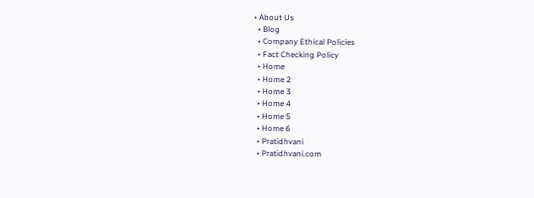• About Us
  • Blog
  • Company Ethical Policies
  • Fact Checking Policy
  • Home
  • Home 2
  • Home 3
  • Home 4
  • Home 5
  • Home 6
  • Pratidhvani
  • Pratidhvani.com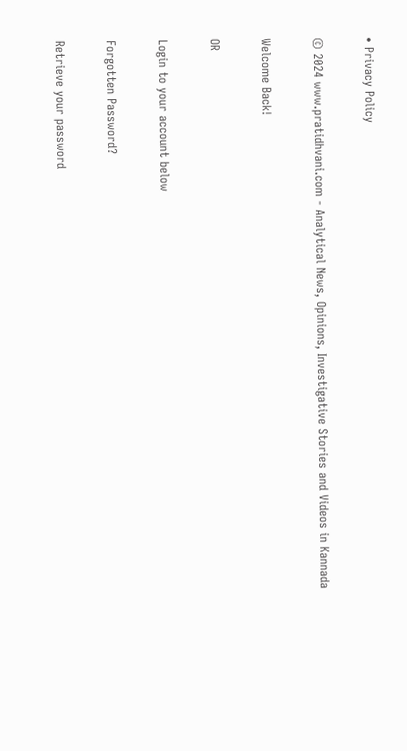• Privacy Policy

© 2024 www.pratidhvani.com - Analytical News, Opinions, Investigative Stories and Videos in Kannada

Welcome Back!

OR

Login to your account below

Forgotten Password?

Retrieve your password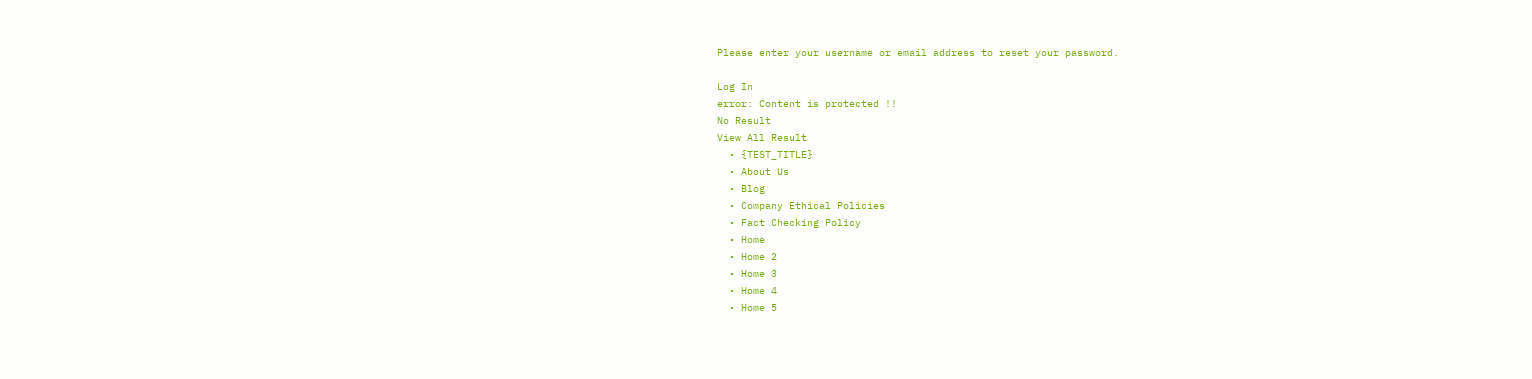Please enter your username or email address to reset your password.

Log In
error: Content is protected !!
No Result
View All Result
  • {TEST_TITLE}
  • About Us
  • Blog
  • Company Ethical Policies
  • Fact Checking Policy
  • Home
  • Home 2
  • Home 3
  • Home 4
  • Home 5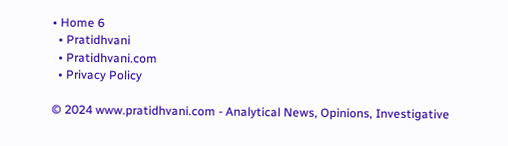• Home 6
  • Pratidhvani
  • Pratidhvani.com
  • Privacy Policy

© 2024 www.pratidhvani.com - Analytical News, Opinions, Investigative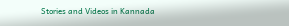Stories and Videos in Kannada